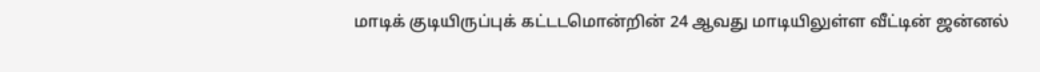மாடிக் குடியிருப்புக் கட்டடமொன்றின் 24 ஆவது மாடியிலுள்ள வீட்டின் ஜன்னல்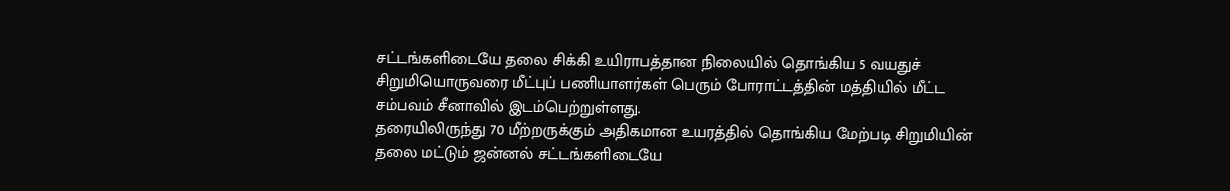சட்டங்களிடையே தலை சிக்கி உயிராபத்தான நிலையில் தொங்கிய 5 வயதுச் சிறுமியொருவரை மீட்புப் பணியாளர்கள் பெரும் போராட்டத்தின் மத்தியில் மீட்ட சம்பவம் சீனாவில் இடம்பெற்றுள்ளது.
தரையிலிருந்து 70 மீற்றருக்கும் அதிகமான உயரத்தில் தொங்கிய மேற்படி சிறுமியின் தலை மட்டும் ஜன்னல் சட்டங்களிடையே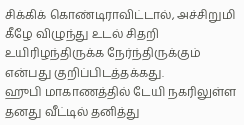சிக்கிக் கொண்டிராவிட்டால், அச்சிறுமி கீழே விழுந்து உடல் சிதறி உயிரிழந்திருக்க நேர்ந்திருக்கும் என்பது குறிப்பிடத்தக்கது.
ஹுபி மாகாணத்தில் டேயி நகரிலுள்ள தனது வீட்டில் தனித்து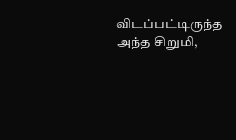விடப்பட்டிருந்த அந்த சிறுமி,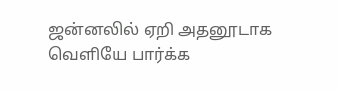ஜன்னலில் ஏறி அதனூடாக வெளியே பார்க்க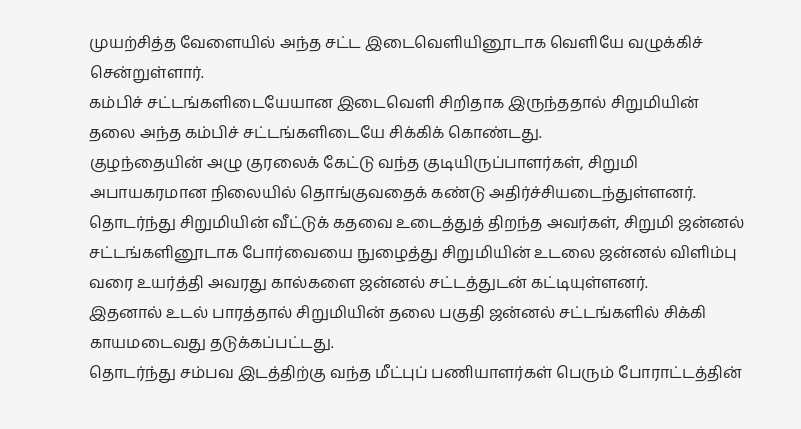முயற்சித்த வேளையில் அந்த சட்ட இடைவெளியினூடாக வெளியே வழுக்கிச் சென்றுள்ளார்.
கம்பிச் சட்டங்களிடையேயான இடைவெளி சிறிதாக இருந்ததால் சிறுமியின் தலை அந்த கம்பிச் சட்டங்களிடையே சிக்கிக் கொண்டது.
குழந்தையின் அழு குரலைக் கேட்டு வந்த குடியிருப்பாளர்கள், சிறுமி அபாயகரமான நிலையில் தொங்குவதைக் கண்டு அதிர்ச்சியடைந்துள்ளனர்.
தொடர்ந்து சிறுமியின் வீட்டுக் கதவை உடைத்துத் திறந்த அவர்கள், சிறுமி ஜன்னல் சட்டங்களினூடாக போர்வையை நுழைத்து சிறுமியின் உடலை ஜன்னல் விளிம்பு வரை உயர்த்தி அவரது கால்களை ஜன்னல் சட்டத்துடன் கட்டியுள்ளனர்.
இதனால் உடல் பாரத்தால் சிறுமியின் தலை பகுதி ஜன்னல் சட்டங்களில் சிக்கி காயமடைவது தடுக்கப்பட்டது.
தொடர்ந்து சம்பவ இடத்திற்கு வந்த மீட்புப் பணியாளர்கள் பெரும் போராட்டத்தின்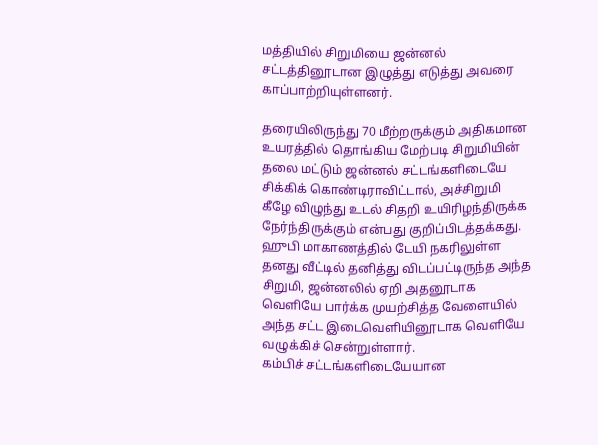மத்தியில் சிறுமியை ஜன்னல் சட்டத்தினூடான இழுத்து எடுத்து அவரை காப்பாற்றியுள்ளனர்.

தரையிலிருந்து 70 மீற்றருக்கும் அதிகமான உயரத்தில் தொங்கிய மேற்படி சிறுமியின் தலை மட்டும் ஜன்னல் சட்டங்களிடையே சிக்கிக் கொண்டிராவிட்டால், அச்சிறுமி கீழே விழுந்து உடல் சிதறி உயிரிழந்திருக்க நேர்ந்திருக்கும் என்பது குறிப்பிடத்தக்கது.
ஹுபி மாகாணத்தில் டேயி நகரிலுள்ள தனது வீட்டில் தனித்து விடப்பட்டிருந்த அந்த சிறுமி, ஜன்னலில் ஏறி அதனூடாக வெளியே பார்க்க முயற்சித்த வேளையில் அந்த சட்ட இடைவெளியினூடாக வெளியே வழுக்கிச் சென்றுள்ளார்.
கம்பிச் சட்டங்களிடையேயான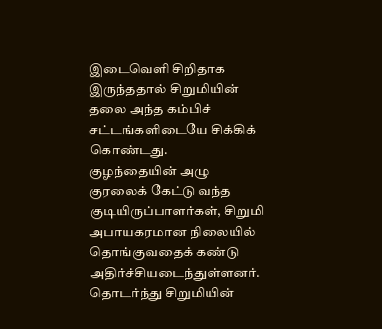இடைவெளி சிறிதாக இருந்ததால் சிறுமியின் தலை அந்த கம்பிச் சட்டங்களிடையே சிக்கிக் கொண்டது.
குழந்தையின் அழு குரலைக் கேட்டு வந்த குடியிருப்பாளர்கள், சிறுமி அபாயகரமான நிலையில் தொங்குவதைக் கண்டு அதிர்ச்சியடைந்துள்ளனர்.
தொடர்ந்து சிறுமியின்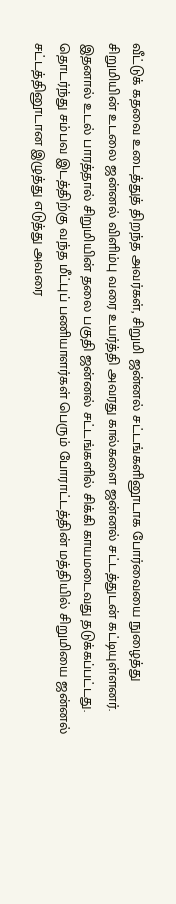வீட்டுக் கதவை உடைத்துத் திறந்த அவர்கள், சிறுமி ஜன்னல் சட்டங்களினூடாக போர்வையை நுழைத்து சிறுமியின் உடலை ஜன்னல் விளிம்பு வரை உயர்த்தி அவரது கால்களை ஜன்னல் சட்டத்துடன் கட்டியுள்ளனர்.
இதனால் உடல் பாரத்தால் சிறுமியின் தலை பகுதி ஜன்னல் சட்டங்களில் சிக்கி காயமடைவது தடுக்கப்பட்டது.
தொடர்ந்து சம்பவ இடத்திற்கு வந்த மீட்புப் பணியாளர்கள் பெரும் போராட்டத்தின் மத்தியில் சிறுமியை ஜன்னல் சட்டத்தினூடான இழுத்து எடுத்து அவரை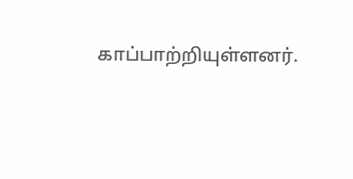காப்பாற்றியுள்ளனர்.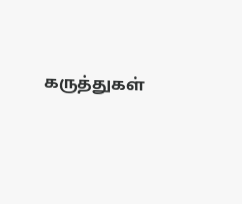கருத்துகள்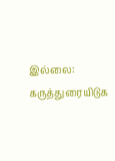இல்லை:
கருத்துரையிடுக